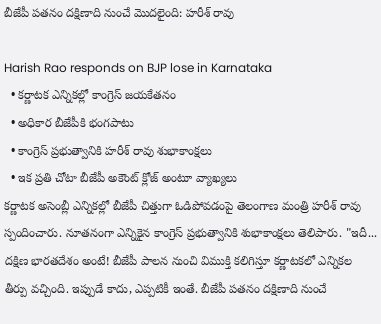బీజేపీ పతనం దక్షిణాది నుంచే మొదలైంది: హరీశ్ రావు

Harish Rao responds on BJP lose in Karnataka
  • కర్ణాటక ఎన్నికల్లో కాంగ్రెస్ జయకేతనం
  • అధికార బీజేపీకి భంగపాటు
  • కాంగ్రెస్ ప్రభుత్వానికి హరీశ్ రావు శుభాకాంక్షలు
  • ఇక ప్రతి చోటా బీజేపీ అకౌంట్ క్లోజ్ అంటూ వ్యాఖ్యలు
కర్ణాటక అసెంబ్లీ ఎన్నికల్లో బీజేపీ చిత్తుగా ఓడిపోవడంపై తెలంగాణ మంత్రి హరీశ్ రావు స్పందించారు. నూతనంగా ఎన్నికైన కాంగ్రెస్ ప్రభుత్వానికి శుభాకాంక్షలు తెలిపారు. "ఇదీ... దక్షిణ భారతదేశం అంటే! బీజేపీ పాలన నుంచి విముక్తి కలిగిస్తూ కర్ణాటకలో ఎన్నికల తీర్పు వచ్చింది. ఇప్పుడే కాదు, ఎప్పటికీ ఇంతే. బీజేపీ పతనం దక్షిణాది నుంచే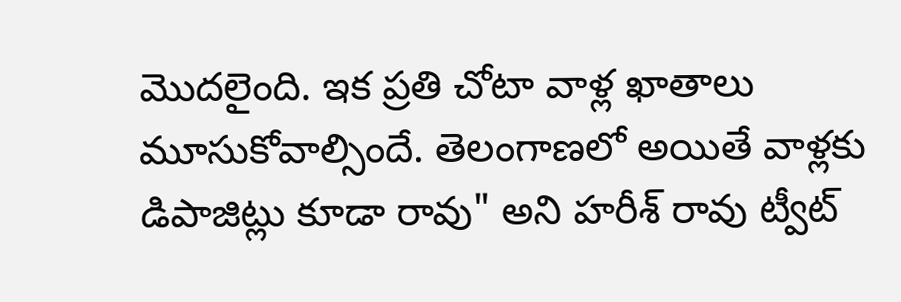మొదలైంది. ఇక ప్రతి చోటా వాళ్ల ఖాతాలు మూసుకోవాల్సిందే. తెలంగాణలో అయితే వాళ్లకు డిపాజిట్లు కూడా రావు" అని హరీశ్ రావు ట్వీట్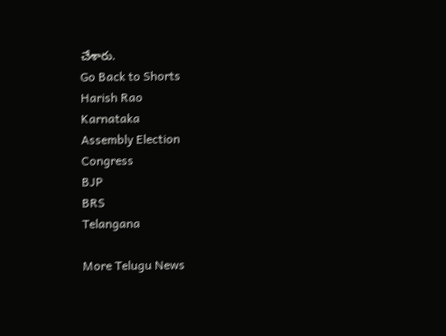చేశారు.
Go Back to Shorts
Harish Rao
Karnataka
Assembly Election
Congress
BJP
BRS
Telangana

More Telugu News